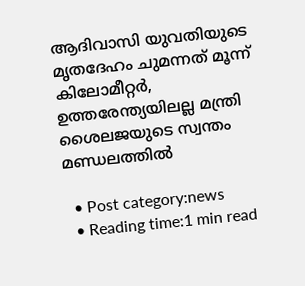ആദിവാസി യുവതിയുടെ മൃതദേഹം ചുമന്നത് മൂന്ന് കിലോമീറ്റര്‍, ഉത്തരേന്ത്യയിലല്ല മന്ത്രി ശൈലജയുടെ സ്വന്തം മണ്ഡലത്തില്‍

  • Post category:news
  • Reading time:1 min read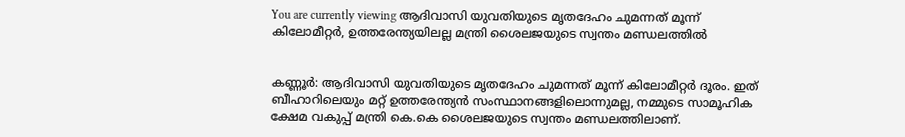You are currently viewing ആദിവാസി യുവതിയുടെ മൃതദേഹം ചുമന്നത് മൂന്ന് കിലോമീറ്റര്‍, ഉത്തരേന്ത്യയിലല്ല മന്ത്രി ശൈലജയുടെ സ്വന്തം മണ്ഡലത്തില്‍


കണ്ണൂര്‍: ആദിവാസി യുവതിയുടെ മൃതദേഹം ചുമന്നത് മൂന്ന് കിലോമീറ്റര്‍ ദൂരം. ഇത് ബീഹാറിലെയും മറ്റ് ഉത്തരേന്ത്യന്‍ സംസ്ഥാനങ്ങളിലൊന്നുമല്ല, നമ്മുടെ സാമൂഹിക ക്ഷേമ വകുപ്പ് മന്ത്രി കെ.കെ ശൈലജയുടെ സ്വന്തം മണ്ഡലത്തിലാണ്.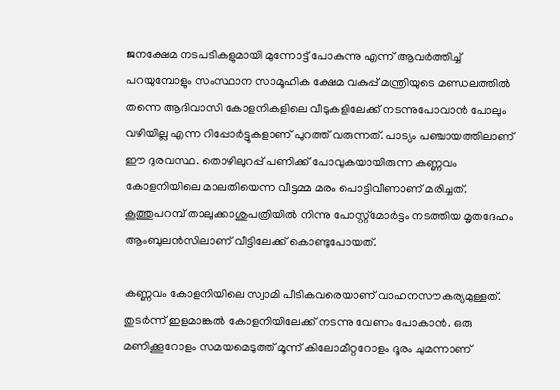ജനക്ഷേമ നടപടികളുമായി മുന്നോട്ട് പോകുന്നു എന്ന് ആവര്‍ത്തിച്ച് പറയുമ്പോളും സംസ്ഥാന സാമൂഹിക ക്ഷേമ വകുപ്പ് മന്ത്രിയുടെ മണ്ഡലത്തില്‍ തന്നെ ആദിവാസി കോളനികളിലെ വീടുകളിലേക്ക് നടന്നുപോവാന്‍ പോലും വഴിയില്ല എന്ന റിപ്പോര്‍ട്ടുകളാണ് പുറത്ത് വരുന്നത്. പാട്യം പഞ്ചായത്തിലാണ് ഈ ദുരവസ്ഥ. തൊഴിലുറപ്പ് പണിക്ക് പോവുകയായിരുന്ന കണ്ണവം കോളനിയിലെ മാലതിയെന്ന വീട്ടമ്മ മരം പൊട്ടിവീണാണ് മരിച്ചത്. കൂത്തുപറമ്പ് താലുക്കാശുപത്രിയില്‍ നിന്നു പോസ്റ്റ്മോര്‍ട്ടം നടത്തിയ മൃതദേഹം ആംബുലന്‍സിലാണ് വീട്ടിലേക്ക് കൊണ്ടുപോയത്.

കണ്ണവം കോളനിയിലെ സ്വാമി പീടികവരെയാണ് വാഹനസൗകര്യമുള്ളത്. തുടര്‍ന്ന് ഇളമാങ്കല്‍ കോളനിയിലേക്ക് നടന്നു വേണം പോകാന്‍. ഒരു മണിക്കൂറോളം സമയമെടുത്ത് മൂന്ന് കിലോമീറ്ററോളം ദൂരം ചുമന്നാണ്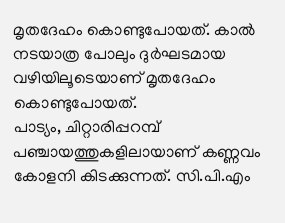മൃതദേഹം കൊണ്ടുപോയത്. കാല്‍ നടയാത്ര പോലും ദുര്‍ഘടമായ വഴിയിലൂടെയാണ് മൃതദേഹം കൊണ്ടുപോയത്.
പാട്യം, ചിറ്റാരിപ്പറമ്പ് പഞ്ചായത്തുകളിലായാണ് കണ്ണവം കോളനി കിടക്കുന്നത്. സി.പി.എം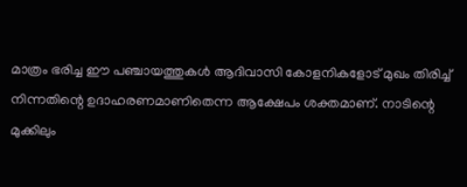മാത്രം ഭരിച്ച ഈ പഞ്ചായത്തുകള്‍ ആദിവാസി കോളനികളോട് മുഖം തിരിച്ച് നിന്നതിന്റെ ഉദാഹരണമാണിതെന്ന ആക്ഷേപം ശക്തമാണ്. നാടിന്റെ മുക്കിലും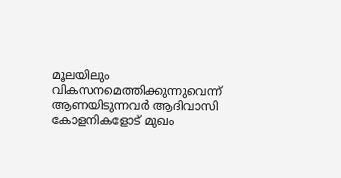മൂലയിലും വികസനമെത്തിക്കുന്നുവെന്ന് ആണയിടുന്നവര്‍ ആദിവാസി കോളനികളോട് മുഖം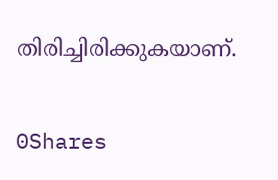തിരിച്ചിരിക്കുകയാണ്.

0Shares